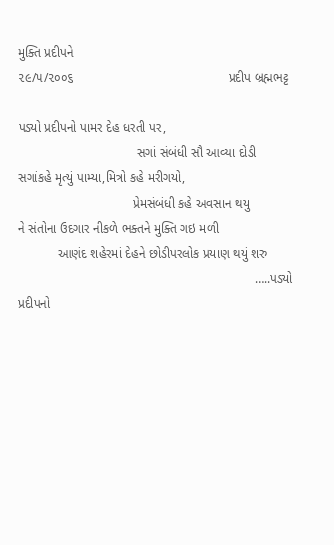મુક્તિ પ્રદીપને
૨૯/૫/૨૦૦૬                                           પ્રદીપ બ્રહ્મભટ્ટ

પડ્યો પ્રદીપનો પામર દેહ ધરતી પર,
                                 સગાં સંબંધી સૌ આવ્યા દોડી
સગાંકહે મૃત્યું પામ્યા,મિત્રો કહે મરીગયો,
                                પ્રેમસંબંધી કહે અવસાન થયુ
ને સંતોના ઉદગાર નીકળે ભક્તને મુક્તિ ગઇ મળી
           આણંદ શહેરમાં દેહને છોડીપરલોક પ્રયાણ થયું શરુ
                                                                  …..પડ્યો પ્રદીપનો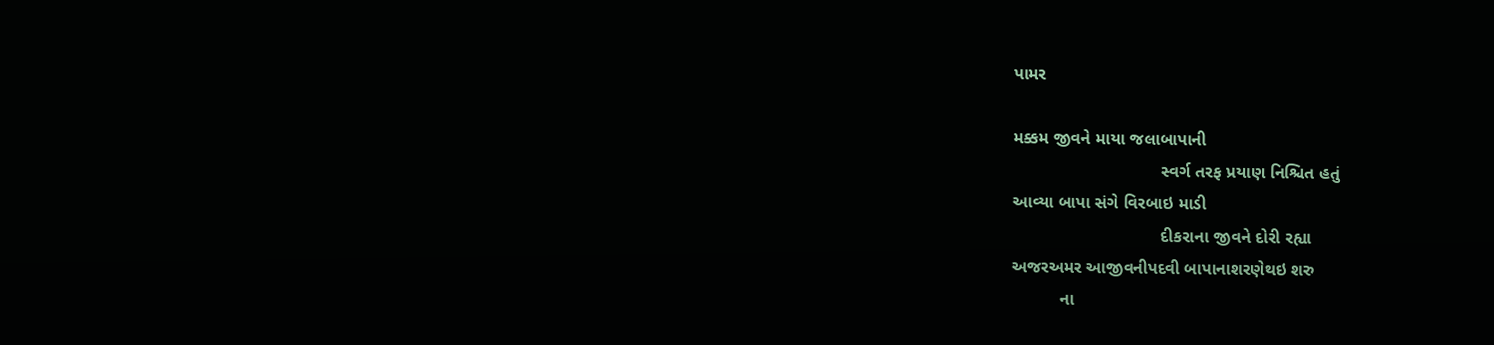પામર

મક્કમ જીવને માયા જલાબાપાની
                               સ્વર્ગ તરફ પ્રયાણ નિશ્ચિત હતું
આવ્યા બાપા સંગે વિરબાઇ માડી
                               દીકરાના જીવને દોરી રહ્યા
અજરઅમર આજીવનીપદવી બાપાનાશરણેથઇ શરુ
          ના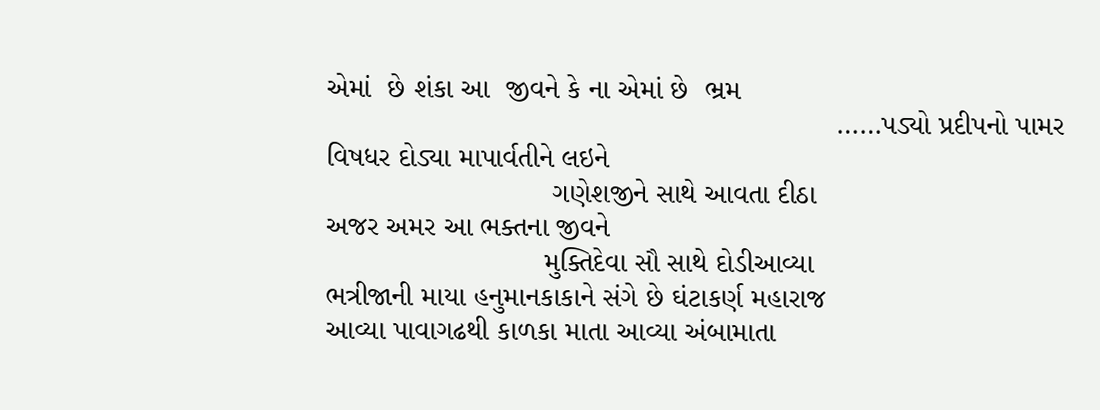એમાં  છે શંકા આ  જીવને કે ના એમાં છે  ભ્રમ
                                                               ……પડ્યો પ્રદીપનો પામર
વિષધર દોડ્યા માપાર્વતીને લઇને
                            ગણેશજીને સાથે આવતા દીઠા
અજર અમર આ ભક્તના જીવને
                           મુક્તિદેવા સૌ સાથે દોડીઆવ્યા
ભત્રીજાની માયા હનુમાનકાકાને સંગે છે ઘંટાકર્ણ મહારાજ
આવ્યા પાવાગઢથી કાળકા માતા આવ્યા અંબામાતા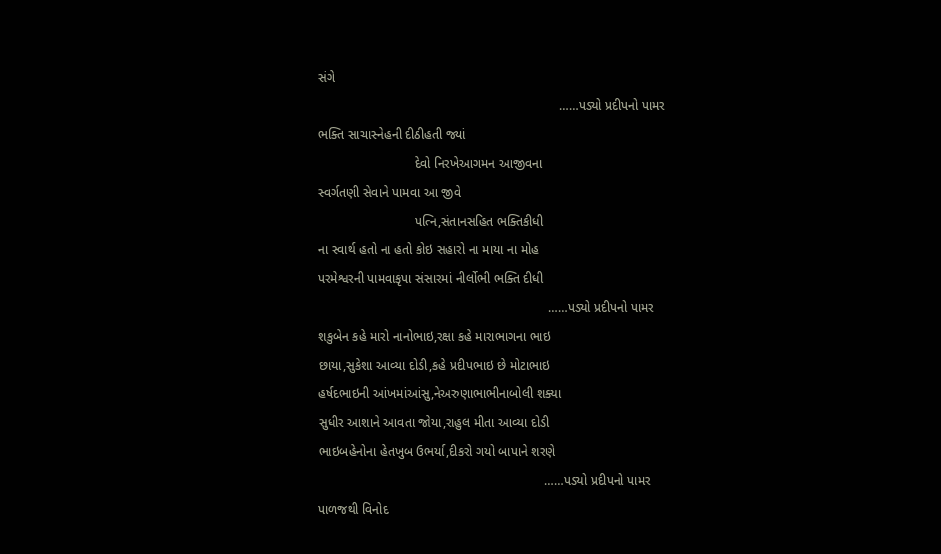સંગે
                                                                   ……પડ્યો પ્રદીપનો પામર
ભક્તિ સાચાસ્નેહની દીઠીહતી જ્યાં
                           દેવો નિરખેઆગમન આજીવના
સ્વર્ગતણી સેવાને પામવા આ જીવે
                           પત્નિ,સંતાનસહિત ભક્તિકીધી
ના સ્વાર્થ હતો ના હતો કોઇ સહારો ના માયા ના મોહ
પરમેશ્વરની પામવાકૃપા સંસારમાં નીર્લોભી ભક્તિ દીધી
                                                                ……પડ્યો પ્રદીપનો પામર
શકુબેન કહે મારો નાનોભાઇ,રક્ષા કહે મારાભાગના ભાઇ
છાયા,સુકેશા આવ્યા દોડી,કહે પ્રદીપભાઇ છે મોટાભાઇ
હર્ષદભાઇની આંખમાંઆંસુ,નેઅરુણાભાભીનાબોલી શક્યા
સુધીર આશાને આવતા જોયા,રાહુલ મીતા આવ્યા દોડી
ભાઇબહેનોના હેતખુબ ઉભર્યા,દીકરો ગયો બાપાને શરણે
                                                               ……પડ્યો પ્રદીપનો પામર
પાળજથી વિનોદ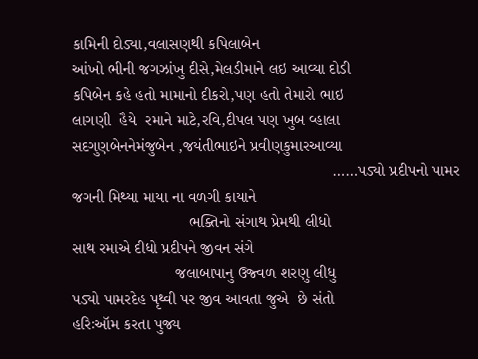કામિની દોડ્યા,વલાસણથી કપિલાબેન
આંખો ભીની જગઝાંખુ દીસે,મેલડીમાને લઇ આવ્યા દોડી
કપિબેન કહે હતો મામાનો દીકરો,પણ હતો તેમારો ભાઇ
લાગણી  હૈયે  રમાને માટે,રવિ,દીપલ પણ ખુબ વ્હાલા
સદગુણબેનનેમંજુબેન ,જયંતીભાઇને પ્રવીણકુમારઆવ્યા
                                                          ……પડ્યો પ્રદીપનો પામર
જગની મિથ્યા માયા ના વળગી કાયાને
                          ભક્તિનો સંગાથ પ્રેમથી લીધો
સાથ રમાએ દીધો પ્રદીપને જીવન સંગે
                       જલાબાપાનુ ઉજ્વળ શરણુ લીધુ
પડ્યો પામરદેહ પૃથ્વી પર જીવ આવતા જુએ  છે સંતો
હરિઃઑમ કરતા પુજ્ય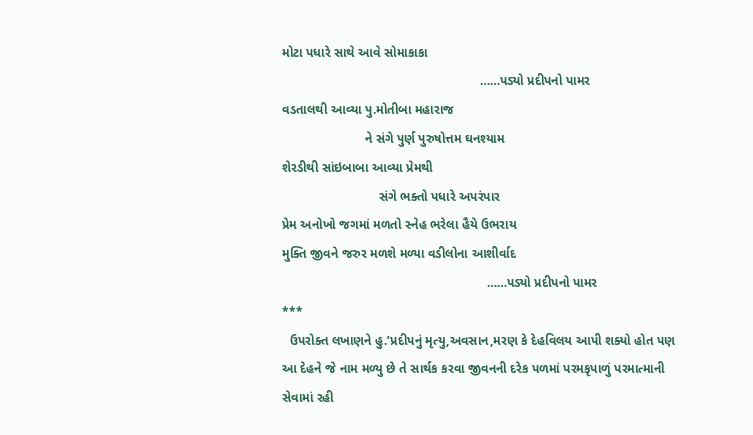મોટા પધારે સાથે આવે સોમાકાકા
                                                       ……પડ્યો પ્રદીપનો પામર
વડતાલથી આવ્યા પુ.મોતીબા મહારાજ
                       ને સંગે પુર્ણ પુરુષોત્તમ ઘનશ્યામ
શેરડીથી સાંઇબાબા આવ્યા પ્રેમથી
                           સંગે ભક્તો પધારે અપરંપાર
પ્રેમ અનોખો જગમાં મળતો સ્નેહ ભરેલા હૈયે ઉભરાય
મુક્તિ જીવને જરુર મળશે મળ્યા વડીલોના આશીર્વાદ
                                                         ……પડ્યો પ્રદીપનો પામર
***
  ઉપરોક્ત લખાણને હુ.’પ્રદીપનું મૃત્યુ,અવસાન,મરણ કે દેહવિલય આપી શક્યો હોત પણ
આ દેહને જે નામ મળ્યુ છે તે સાર્થક કરવા જીવનની દરેક પળમાં પરમકૃપાળું પરમાત્માની
સેવામાં રહી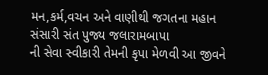મન,કર્મ,વચન અને વાણીથી જગતના મહાન સંસારી સંત પુજ્ય જલારામબાપા
ની સેવા સ્વીકારી તેમની કૃપા મેળવી આ જીવને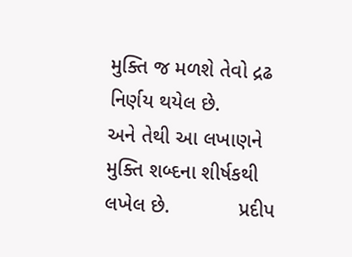મુક્તિ જ મળશે તેવો દ્રઢ નિર્ણય થયેલ છે.
અને તેથી આ લખાણને મુક્તિ શબ્દના શીર્ષકથી લખેલ છે.            પ્રદીપ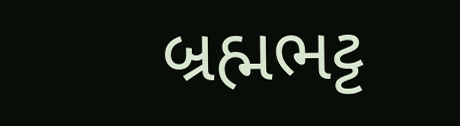બ્રહ્મભટ્ટ